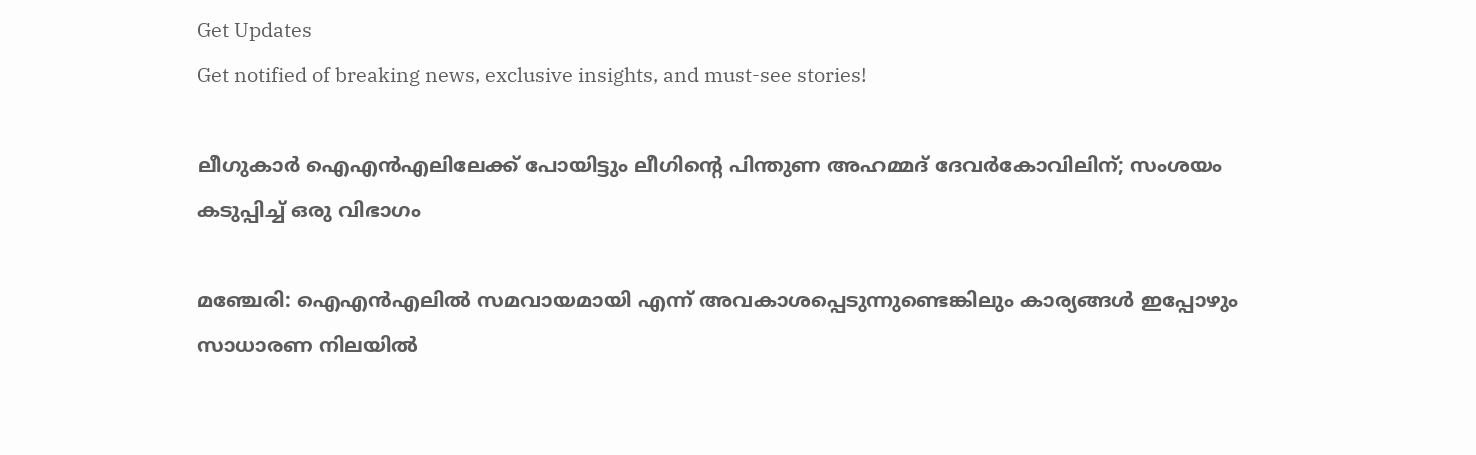Get Updates
Get notified of breaking news, exclusive insights, and must-see stories!

ലീഗുകാർ ഐഎൻഎലിലേക്ക് പോയിട്ടും ലീഗിന്റെ പിന്തുണ അഹമ്മദ് ദേവർകോവിലിന്; സംശയം കടുപ്പിച്ച് ഒരു വിഭാഗം

മഞ്ചേരി: ഐഎൻഎലിൽ സമവായമായി എന്ന് അവകാശപ്പെടുന്നുണ്ടെങ്കിലും കാര്യങ്ങൾ ഇപ്പോഴും സാധാരണ നിലയിൽ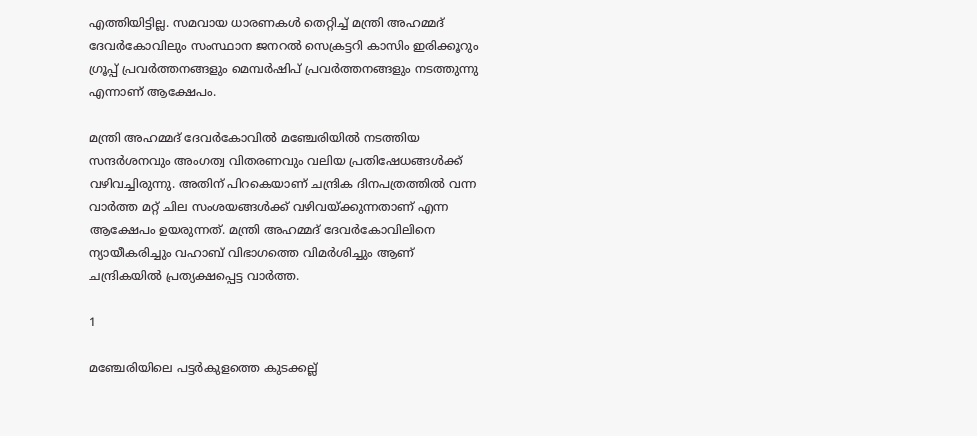എത്തിയിട്ടില്ല. സമവായ ധാരണകൾ തെറ്റിച്ച് മന്ത്രി അഹമ്മദ് ദേവർകോവിലും സംസ്ഥാന ജനറൽ സെക്രട്ടറി കാസിം ഇരിക്കൂറും ഗ്രൂപ്പ് പ്രവർത്തനങ്ങളും മെമ്പർഷിപ് പ്രവർത്തനങ്ങളും നടത്തുന്നു എന്നാണ് ആക്ഷേപം.

മന്ത്രി അഹമ്മദ് ദേവർകോവിൽ മഞ്ചേരിയിൽ നടത്തിയ സന്ദർശനവും അംഗത്വ വിതരണവും വലിയ പ്രതിഷേധങ്ങൾക്ക് വഴിവച്ചിരുന്നു. അതിന് പിറകെയാണ് ചന്ദ്രിക ദിനപത്രത്തിൽ വന്ന വാർത്ത മറ്റ് ചില സംശയങ്ങൾക്ക് വഴിവയ്ക്കുന്നതാണ് എന്ന ആക്ഷേപം ഉയരുന്നത്. മന്ത്രി അഹമ്മദ് ദേവർകോവിലിനെ ന്യായീകരിച്ചും വഹാബ് വിഭാഗത്തെ വിമർശിച്ചും ആണ് ചന്ദ്രികയിൽ പ്രത്യക്ഷപ്പെട്ട വാർത്ത.

1

മഞ്ചേരിയിലെ പട്ടർകുളത്തെ കുടക്കല്ല്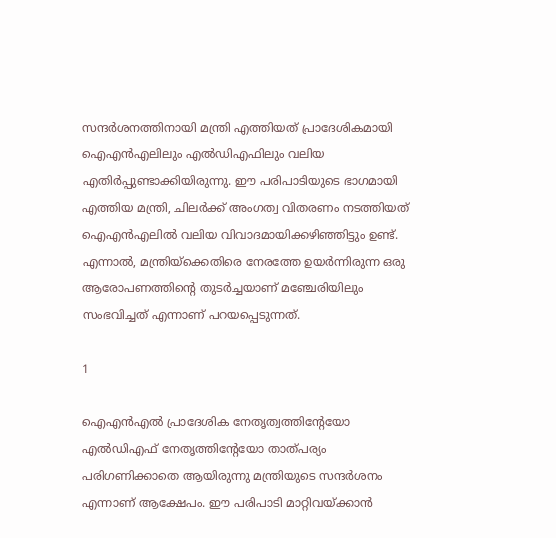സന്ദർശനത്തിനായി മന്ത്രി എത്തിയത് പ്രാദേശികമായി ഐഎൻഎലിലും എൽഡിഎഫിലും വലിയ എതിർപ്പുണ്ടാക്കിയിരുന്നു. ഈ പരിപാടിയുടെ ഭാഗമായി എത്തിയ മന്ത്രി, ചിലർക്ക് അംഗത്വ വിതരണം നടത്തിയത് ഐഎൻഎലിൽ വലിയ വിവാദമായിക്കഴിഞ്ഞിട്ടും ഉണ്ട്. എന്നാൽ, മന്ത്രിയ്‌ക്കെതിരെ നേരത്തേ ഉയർന്നിരുന്ന ഒരു ആരോപണത്തിന്റെ തുടർച്ചയാണ് മഞ്ചേരിയിലും സംഭവിച്ചത് എന്നാണ് പറയപ്പെടുന്നത്.

1

ഐഎൻഎൽ പ്രാദേശിക നേതൃത്വത്തിന്റേയോ എൽഡിഎഫ് നേതൃത്തിന്റേയോ താത്പര്യം പരിഗണിക്കാതെ ആയിരുന്നു മന്ത്രിയുടെ സന്ദർശനം എന്നാണ് ആക്ഷേപം. ഈ പരിപാടി മാറ്റിവയ്ക്കാൻ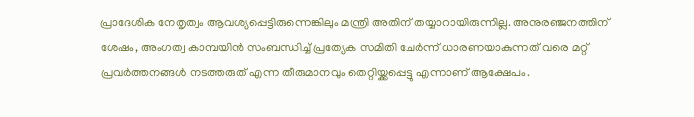പ്രാദേശിക നേതൃത്വം ആവശ്യപ്പെട്ടിരുന്നെങ്കിലും മന്ത്രി അതിന് തയ്യാറായിരുന്നില്ല. അനുരഞ്ജനത്തിന് ശേഷം, അംഗത്വ കാമ്പയിൻ സംബന്ധിച്ച് പ്രത്യേക സമിതി ചേർന്ന് ധാരണയാകുന്നത് വരെ മറ്റ് പ്രവർത്തനങ്ങൾ നടത്തരുത് എന്ന തീരുമാനവും തെറ്റിയ്ക്കപ്പെട്ടു എന്നാണ് ആക്ഷേപം.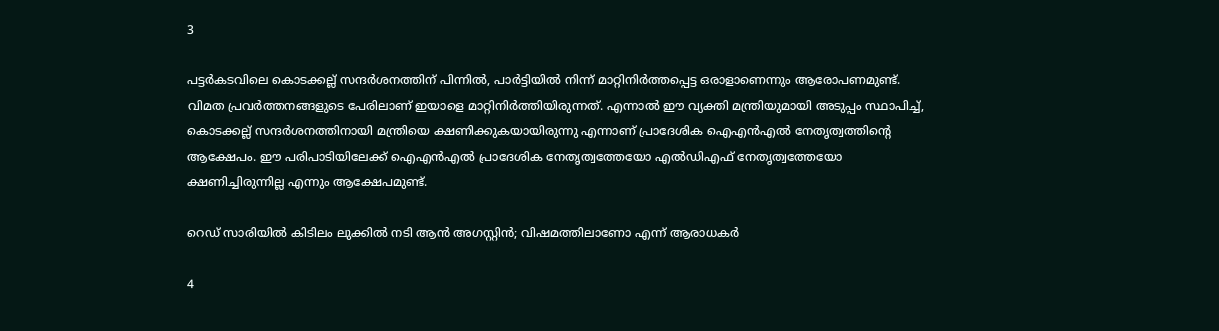3

പട്ടർകടവിലെ കൊടക്കല്ല് സന്ദർശനത്തിന് പിന്നിൽ, പാർട്ടിയിൽ നിന്ന് മാറ്റിനിർത്തപ്പെട്ട ഒരാളാണെന്നും ആരോപണമുണ്ട്. വിമത പ്രവർത്തനങ്ങളുടെ പേരിലാണ് ഇയാളെ മാറ്റിനിർത്തിയിരുന്നത്. എന്നാൽ ഈ വ്യക്തി മന്ത്രിയുമായി അടുപ്പം സ്ഥാപിച്ച്, കൊടക്കല്ല് സന്ദർശനത്തിനായി മന്ത്രിയെ ക്ഷണിക്കുകയായിരുന്നു എന്നാണ് പ്രാദേശിക ഐഎൻഎൽ നേതൃത്വത്തിന്റെ ആക്ഷേപം. ഈ പരിപാടിയിലേക്ക് ഐഎൻഎൽ പ്രാദേശിക നേതൃത്വത്തേയോ എൽഡിഎഫ് നേതൃത്വത്തേയോ ക്ഷണിച്ചിരുന്നില്ല എന്നും ആക്ഷേപമുണ്ട്.

റെഡ് സാരിയില്‍ കിടിലം ലുക്കില്‍ നടി ആന്‍ അഗസ്റ്റിന്‍; വിഷമത്തിലാണോ എന്ന് ആരാധകര്‍

4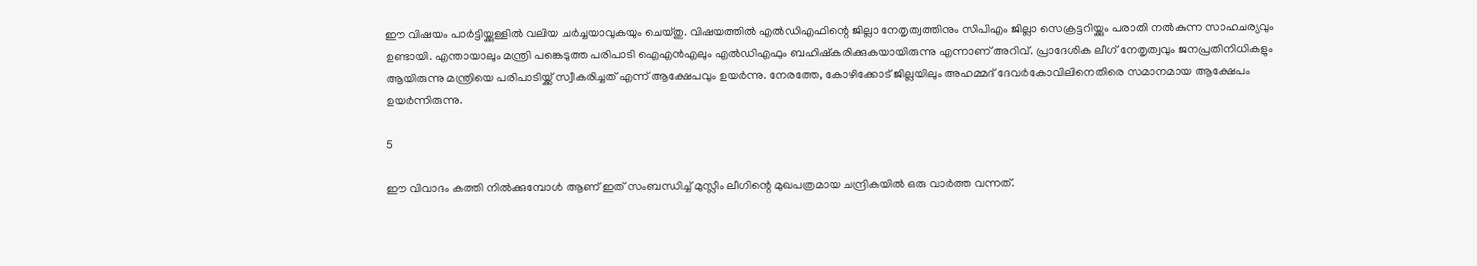ഈ വിഷയം പാർട്ടിയ്ക്കുള്ളിൽ വലിയ ചർച്ചയാവുകയും ചെയ്തു. വിഷയത്തിൽ എൽഡിഎഫിന്റെ ജില്ലാ നേതൃത്വത്തിനും സിപിഎം ജില്ലാ സെക്രട്ടറിയ്ക്കും പരാതി നൽകുന്ന സാഹചര്യവും ഉണ്ടായി. എന്തായാലും മന്ത്രി പങ്കെടുത്ത പരിപാടി ഐഎൻഎലും എൽഡിഎഫും ബഹിഷ്‌കരിക്കുകയായിരുന്നു എന്നാണ് അറിവ്. പ്രാദേശിക ലീഗ് നേതൃത്വവും ജനപ്രതിനിധികളും ആയിരുന്നു മന്ത്രിയെ പരിപാടിയ്ക്ക് സ്വീകരിച്ചത് എന്ന് ആക്ഷേപവും ഉയർന്നു. നേരത്തേ, കോഴിക്കോട് ജില്ലയിലും അഹമ്മദ് ദേവർകോവിലിനെതിരെ സമാനമായ ആക്ഷേപം ഉയർന്നിരുന്നു.

5

ഈ വിവാദം കത്തി നിൽക്കുമ്പോൾ ആണ് ഇത് സംബന്ധിച്ച് മുസ്ലീം ലീഗിന്റെ മുഖപത്രമായ ചന്ദ്രികയിൽ ഒരു വാർത്ത വന്നത്.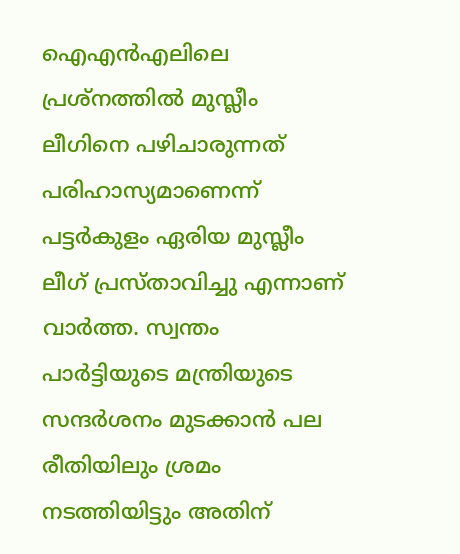ഐഎൻഎലിലെ പ്രശ്‌നത്തിൽ മുസ്ലീം ലീഗിനെ പഴിചാരുന്നത് പരിഹാസ്യമാണെന്ന് പട്ടർകുളം ഏരിയ മുസ്ലീം ലീഗ് പ്രസ്താവിച്ചു എന്നാണ് വാർത്ത. സ്വന്തം പാർട്ടിയുടെ മന്ത്രിയുടെ സന്ദർശനം മുടക്കാൻ പല രീതിയിലും ശ്രമം നടത്തിയിട്ടും അതിന്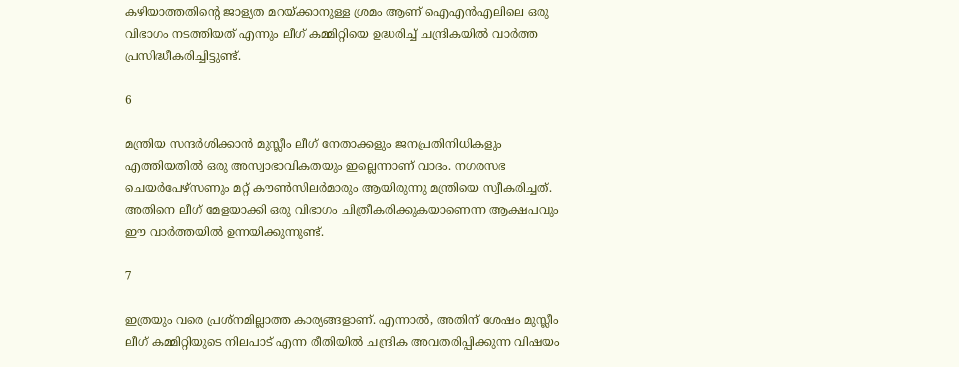കഴിയാത്തതിന്റെ ജാള്യത മറയ്ക്കാനുള്ള ശ്രമം ആണ് ഐഎൻഎലിലെ ഒരു വിഭാഗം നടത്തിയത് എന്നും ലീഗ് കമ്മിറ്റിയെ ഉദ്ധരിച്ച് ചന്ദ്രികയിൽ വാർത്ത പ്രസിദ്ധീകരിച്ചിട്ടുണ്ട്.

6

മന്ത്രിയ സന്ദർശിക്കാൻ മുസ്ലീം ലീഗ് നേതാക്കളും ജനപ്രതിനിധികളും എത്തിയതിൽ ഒരു അസ്വാഭാവികതയും ഇല്ലെന്നാണ് വാദം. നഗരസഭ ചെയർപേഴ്‌സണും മറ്റ് കൗൺസിലർമാരും ആയിരുന്നു മന്ത്രിയെ സ്വീകരിച്ചത്. അതിനെ ലീഗ് മേളയാക്കി ഒരു വിഭാഗം ചിത്രീകരിക്കുകയാണെന്ന ആക്ഷപവും ഈ വാർത്തയിൽ ഉന്നയിക്കുന്നുണ്ട്.

7

ഇത്രയും വരെ പ്രശ്‌നമില്ലാത്ത കാര്യങ്ങളാണ്. എന്നാൽ, അതിന് ശേഷം മുസ്ലീം ലീഗ് കമ്മിറ്റിയുടെ നിലപാട് എന്ന രീതിയിൽ ചന്ദ്രിക അവതരിപ്പിക്കുന്ന വിഷയം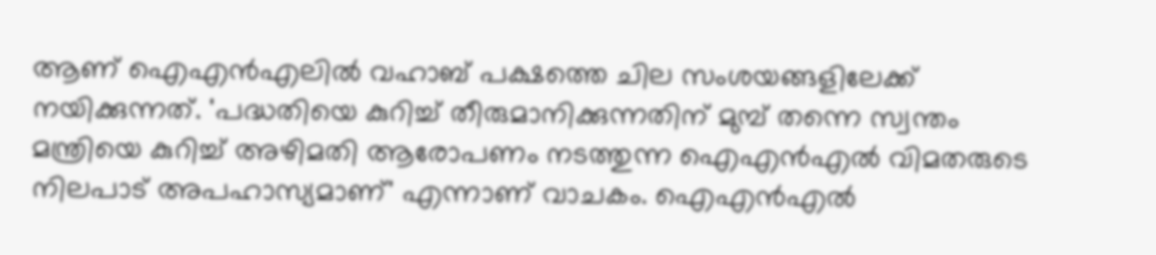ആണ് ഐഎൻഎലിൽ വഹാബ് പക്ഷത്തെ ചില സംശയങ്ങളിലേക്ക് നയിക്കുന്നത്. 'പദ്ധതിയെ കുറിച്ച് തീരുമാനിക്കുന്നതിന് മുമ്പ് തന്നെ സ്വന്തം മന്ത്രിയെ കുറിച്ച് അഴിമതി ആരോപണം നടത്തുന്ന ഐഎൻഎൽ വിമതരുടെ നിലപാട് അപഹാസ്യമാണ്' എന്നാണ് വാചകം. ഐഎൻഎൽ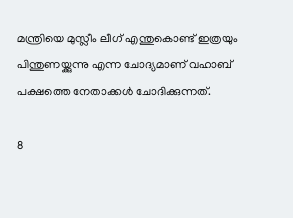മന്ത്രിയെ മുസ്ലീം ലീഗ് എന്തുകൊണ്ട് ഇത്രയും പിന്തുണയ്ക്കുന്നു എന്ന ചോദ്യമാണ് വഹാബ് പക്ഷത്തെ നേതാക്കൾ ചോദിക്കുന്നത്.

8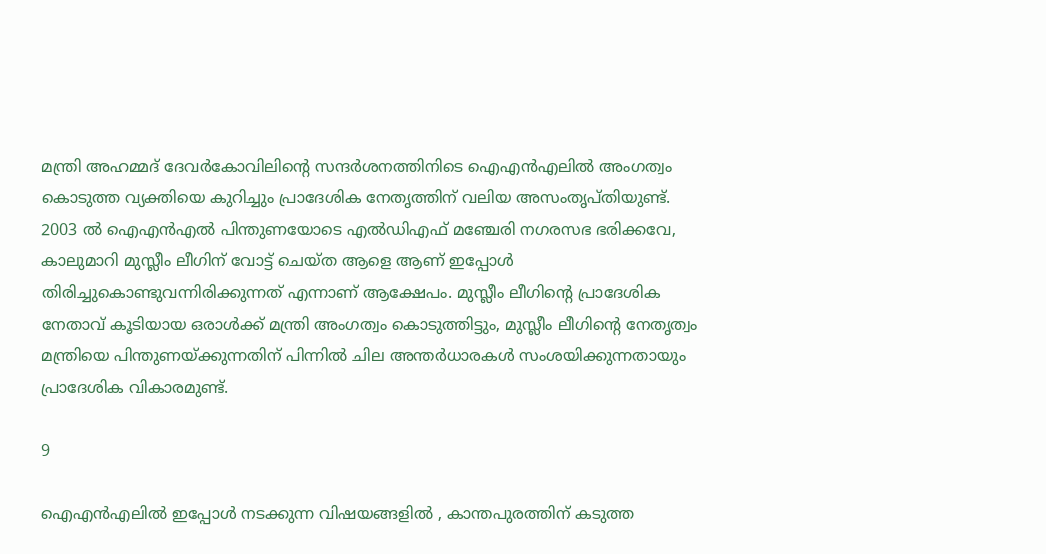മന്ത്രി അഹമ്മദ് ദേവർകോവിലിന്റെ സന്ദർശനത്തിനിടെ ഐഎൻഎലിൽ അംഗത്വം കൊടുത്ത വ്യക്തിയെ കുറിച്ചും പ്രാദേശിക നേതൃത്തിന് വലിയ അസംതൃപ്തിയുണ്ട്. 2003 ൽ ഐഎൻഎൽ പിന്തുണയോടെ എൽഡിഎഫ് മഞ്ചേരി നഗരസഭ ഭരിക്കവേ, കാലുമാറി മുസ്ലീം ലീഗിന് വോട്ട് ചെയ്ത ആളെ ആണ് ഇപ്പോൾ തിരിച്ചുകൊണ്ടുവന്നിരിക്കുന്നത് എന്നാണ് ആക്ഷേപം. മുസ്ലീം ലീഗിന്റെ പ്രാദേശിക നേതാവ് കൂടിയായ ഒരാൾക്ക് മന്ത്രി അംഗത്വം കൊടുത്തിട്ടും, മുസ്ലീം ലീഗിന്റെ നേതൃത്വം മന്ത്രിയെ പിന്തുണയ്ക്കുന്നതിന് പിന്നിൽ ചില അന്തർധാരകൾ സംശയിക്കുന്നതായും പ്രാദേശിക വികാരമുണ്ട്.

9

ഐഎൻഎലിൽ ഇപ്പോൾ നടക്കുന്ന വിഷയങ്ങളിൽ , കാന്തപുരത്തിന് കടുത്ത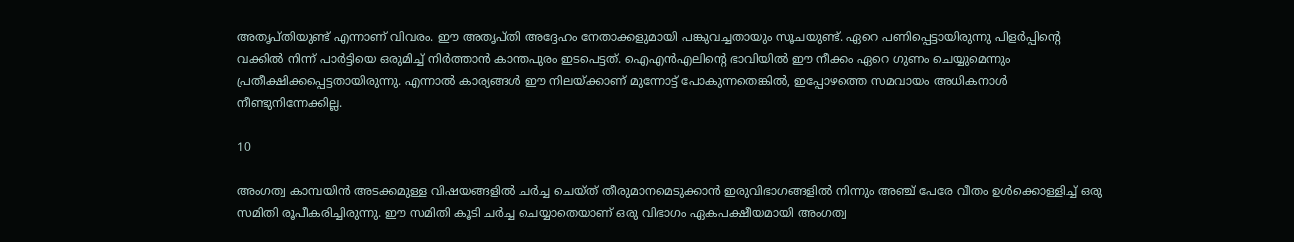അതൃപ്തിയുണ്ട് എന്നാണ് വിവരം. ഈ അതൃപ്തി അദ്ദേഹം നേതാക്കളുമായി പങ്കുവച്ചതായും സൂചയുണ്ട്. ഏറെ പണിപ്പെട്ടായിരുന്നു പിളർപ്പിന്റെ വക്കിൽ നിന്ന് പാർട്ടിയെ ഒരുമിച്ച് നിർത്താൻ കാന്തപുരം ഇടപെട്ടത്. ഐഎൻഎലിന്റെ ഭാവിയിൽ ഈ നീക്കം ഏറെ ഗുണം ചെയ്യുമെന്നും പ്രതീക്ഷിക്കപ്പെട്ടതായിരുന്നു. എന്നാൽ കാര്യങ്ങൾ ഈ നിലയ്ക്കാണ് മുന്നോട്ട് പോകുന്നതെങ്കിൽ, ഇപ്പോഴത്തെ സമവായം അധികനാൾ നീണ്ടുനിന്നേക്കില്ല.

10

അംഗത്വ കാമ്പയിൻ അടക്കമുള്ള വിഷയങ്ങളിൽ ചർച്ച ചെയ്ത് തീരുമാനമെടുക്കാൻ ഇരുവിഭാഗങ്ങളിൽ നിന്നും അഞ്ച് പേരേ വീതം ഉൾക്കൊള്ളിച്ച് ഒരു സമിതി രൂപീകരിച്ചിരുന്നു. ഈ സമിതി കൂടി ചർച്ച ചെയ്യാതെയാണ് ഒരു വിഭാഗം ഏകപക്ഷീയമായി അംഗത്വ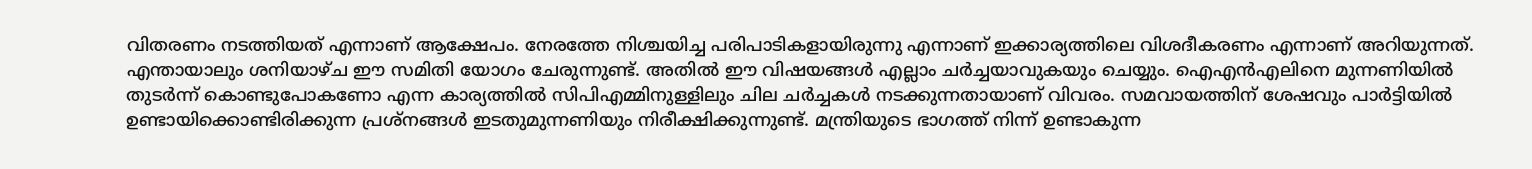വിതരണം നടത്തിയത് എന്നാണ് ആക്ഷേപം. നേരത്തേ നിശ്ചയിച്ച പരിപാടികളായിരുന്നു എന്നാണ് ഇക്കാര്യത്തിലെ വിശദീകരണം എന്നാണ് അറിയുന്നത്. എന്തായാലും ശനിയാഴ്ച ഈ സമിതി യോഗം ചേരുന്നുണ്ട്. അതിൽ ഈ വിഷയങ്ങൾ എല്ലാം ചർച്ചയാവുകയും ചെയ്യും. ഐഎൻഎലിനെ മുന്നണിയിൽ തു‍ടർന്ന് കൊണ്ടുപോകണോ എന്ന കാര്യത്തിൽ സിപിഎമ്മിനുള്ളിലും ചില ച‍ർച്ചകൾ നടക്കുന്നതായാണ് വിവരം. സമവായത്തിന് ശേഷവും പാ‍ർട്ടിയിൽ ഉണ്ടായിക്കൊണ്ടിരിക്കുന്ന പ്രശ്നങ്ങൾ ഇടതുമുന്നണിയും നിരീക്ഷിക്കുന്നുണ്ട്. മന്ത്രിയുടെ ഭാഗത്ത് നിന്ന് ഉണ്ടാകുന്ന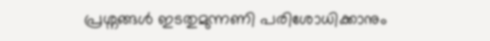പ്രശ്നങ്ങൾ ഇടതുമുന്നണി പരിശോധിക്കാനും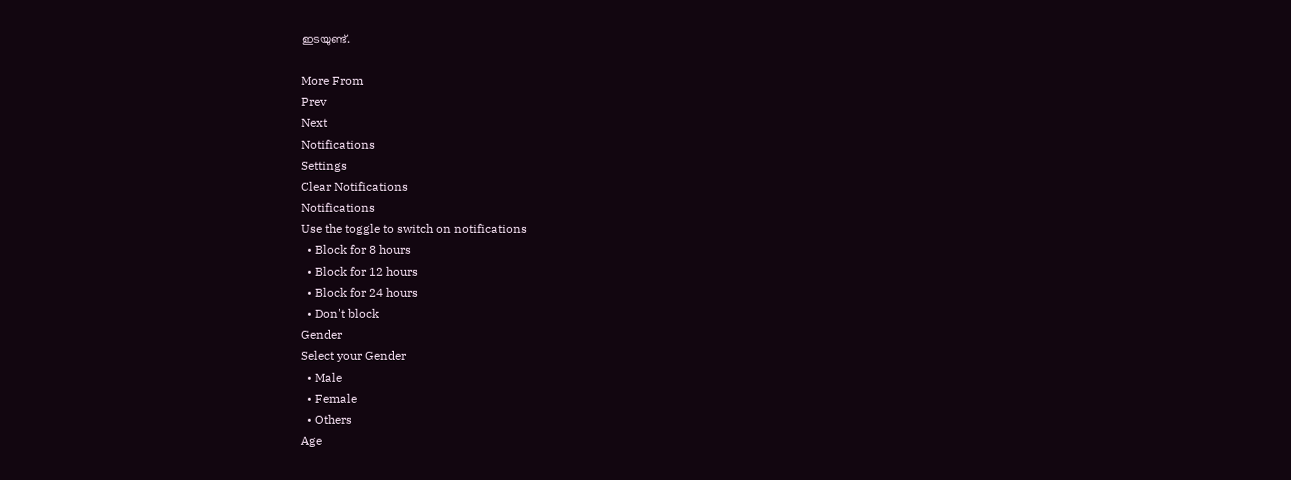ഇടയുണ്ട്.

More From
Prev
Next
Notifications
Settings
Clear Notifications
Notifications
Use the toggle to switch on notifications
  • Block for 8 hours
  • Block for 12 hours
  • Block for 24 hours
  • Don't block
Gender
Select your Gender
  • Male
  • Female
  • Others
Age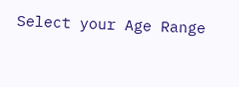Select your Age Range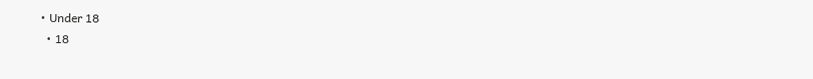• Under 18
  • 18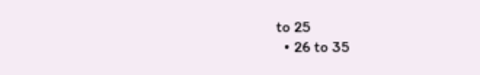to 25
  • 26 to 35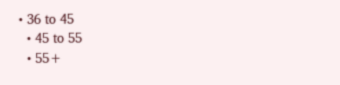• 36 to 45
  • 45 to 55
  • 55+